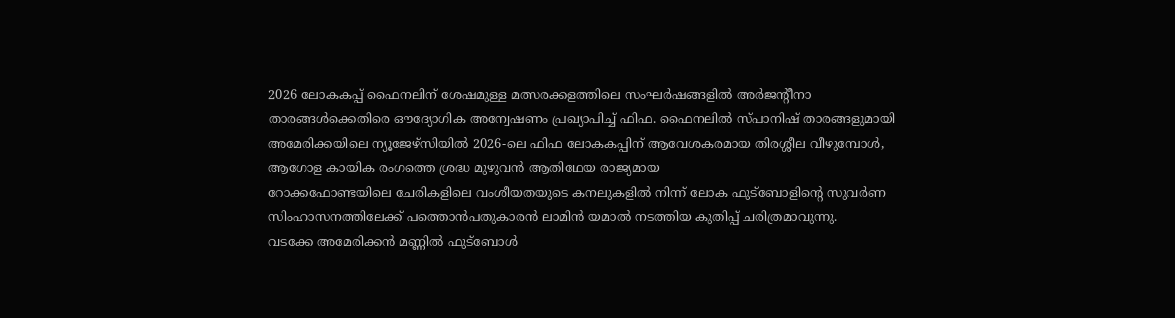2026 ലോകകപ്പ് ഫൈനലിന് ശേഷമുള്ള മത്സരക്കളത്തിലെ സംഘർഷങ്ങളിൽ അർജന്റീനാ താരങ്ങൾക്കെതിരെ ഔദ്യോഗിക അന്വേഷണം പ്രഖ്യാപിച്ച് ഫിഫ. ഫൈനലിൽ സ്പാനിഷ് താരങ്ങളുമായി
അമേരിക്കയിലെ ന്യൂജേഴ്സിയിൽ 2026-ലെ ഫിഫ ലോകകപ്പിന് ആവേശകരമായ തിരശ്ശീല വീഴുമ്പോൾ, ആഗോള കായിക രംഗത്തെ ശ്രദ്ധ മുഴുവൻ ആതിഥേയ രാജ്യമായ
റോക്കഫോണ്ടയിലെ ചേരികളിലെ വംശീയതയുടെ കനലുകളിൽ നിന്ന് ലോക ഫുട്ബോളിന്റെ സുവർണ സിംഹാസനത്തിലേക്ക് പത്തൊൻപതുകാരൻ ലാമിൻ യമാൽ നടത്തിയ കുതിപ്പ് ചരിത്രമാവുന്നു.
വടക്കേ അമേരിക്കൻ മണ്ണിൽ ഫുട്ബോൾ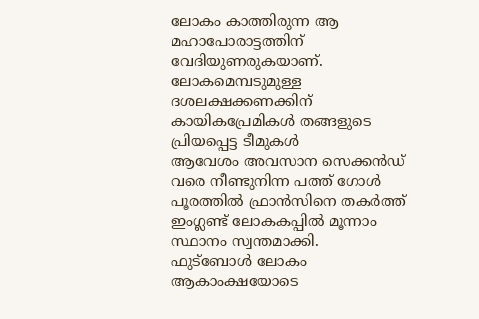ലോകം കാത്തിരുന്ന ആ മഹാപോരാട്ടത്തിന് വേദിയുണരുകയാണ്. ലോകമെമ്പടുമുള്ള ദശലക്ഷക്കണക്കിന് കായികപ്രേമികൾ തങ്ങളുടെ പ്രിയപ്പെട്ട ടീമുകൾ
ആവേശം അവസാന സെക്കൻഡ് വരെ നീണ്ടുനിന്ന പത്ത് ഗോൾ പൂരത്തിൽ ഫ്രാൻസിനെ തകർത്ത് ഇംഗ്ലണ്ട് ലോകകപ്പിൽ മൂന്നാം സ്ഥാനം സ്വന്തമാക്കി.
ഫുട്ബോൾ ലോകം ആകാംക്ഷയോടെ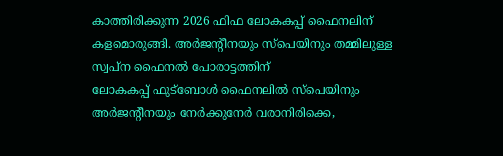കാത്തിരിക്കുന്ന 2026 ഫിഫ ലോകകപ്പ് ഫൈനലിന് കളമൊരുങ്ങി. അർജന്റീനയും സ്പെയിനും തമ്മിലുള്ള സ്വപ്ന ഫൈനൽ പോരാട്ടത്തിന്
ലോകകപ്പ് ഫുട്ബോൾ ഫൈനലിൽ സ്പെയിനും അർജന്റീനയും നേർക്കുനേർ വരാനിരിക്കെ,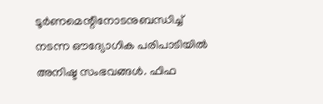ടൂർണമെന്റിനോടനുബന്ധിച്ച് നടന്ന ഔദ്യോഗിക പരിപാടിയിൽ അനിഷ്ട സംഭവങ്ങൾ. ഫിഫ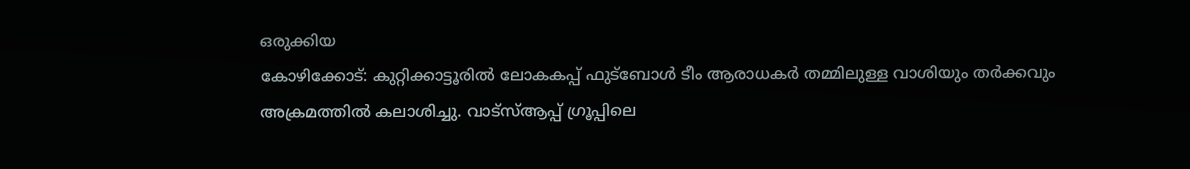ഒരുക്കിയ
കോഴിക്കോട്: കുറ്റിക്കാട്ടൂരിൽ ലോകകപ്പ് ഫുട്ബോൾ ടീം ആരാധകർ തമ്മിലുള്ള വാശിയും തർക്കവും അക്രമത്തിൽ കലാശിച്ചു. വാട്സ്ആപ്പ് ഗ്രൂപ്പിലെ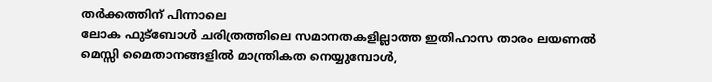തർക്കത്തിന് പിന്നാലെ
ലോക ഫുട്ബോൾ ചരിത്രത്തിലെ സമാനതകളില്ലാത്ത ഇതിഹാസ താരം ലയണൽ മെസ്സി മൈതാനങ്ങളിൽ മാന്ത്രികത നെയ്യുമ്പോൾ,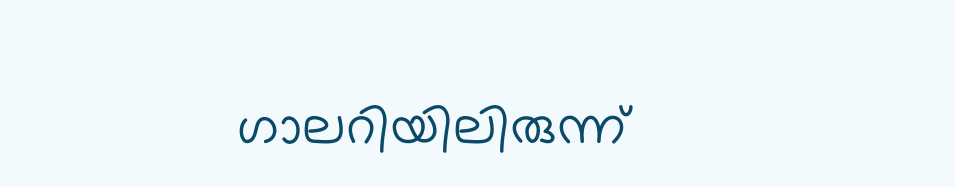ഗാലറിയിലിരുന്ന്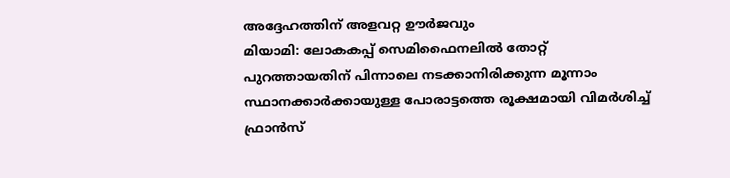അദ്ദേഹത്തിന് അളവറ്റ ഊർജവും
മിയാമി: ലോകകപ്പ് സെമിഫൈനലിൽ തോറ്റ് പുറത്തായതിന് പിന്നാലെ നടക്കാനിരിക്കുന്ന മൂന്നാം സ്ഥാനക്കാർക്കായുള്ള പോരാട്ടത്തെ രൂക്ഷമായി വിമർശിച്ച് ഫ്രാൻസ്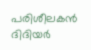പരിശീലകൻ ദിദിയർ